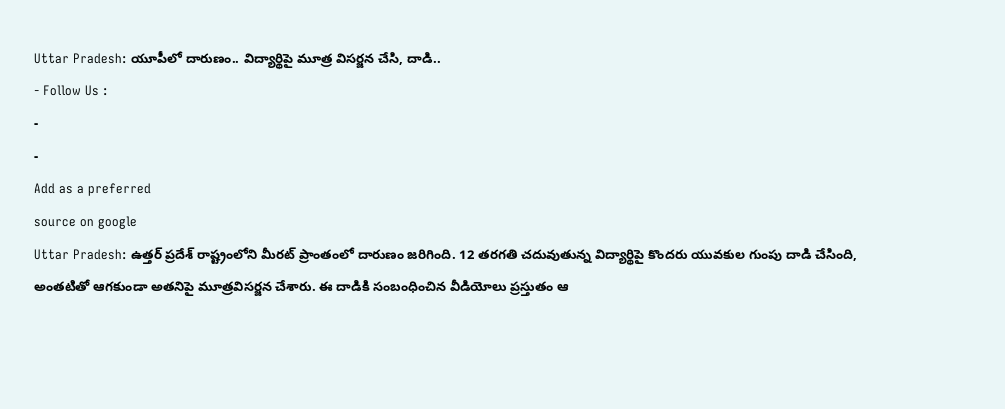Uttar Pradesh: యూపీలో దారుణం.. విద్యార్థిపై మూత్ర విసర్జన చేసి, దాడి..
- Follow Us :
-
-
Add as a preferred
source on google
Uttar Pradesh: ఉత్తర్ ప్రదేశ్ రాష్ట్రంలోని మీరట్ ప్రాంతంలో దారుణం జరిగింది. 12 తరగతి చదువుతున్న విద్యార్థిపై కొందరు యువకుల గుంపు దాడి చేసింది, అంతటితో ఆగకుండా అతనిపై మూత్రవిసర్జన చేశారు. ఈ దాడికి సంబంధించిన వీడియోలు ప్రస్తుతం ఆ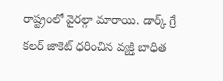రాష్ట్రంలో వైరల్గా మారాయి. డార్క్ గ్రే కలర్ జాకెట్ ధరించిన వ్యక్తి బాధిత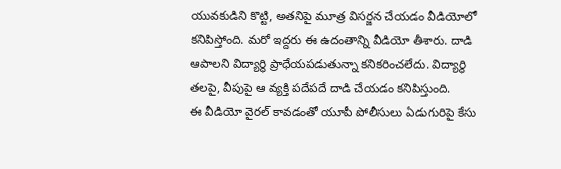యువకుడిని కొట్టి, అతనిపై మూత్ర విసర్జన చేయడం వీడియోలో కనిపిస్తోంది. మరో ఇద్దరు ఈ ఉదంతాన్ని వీడియో తీశారు. దాడి ఆపాలని విద్యార్థి ప్రాధేయపడుతున్నా కనికరించలేదు. విద్యార్థి తలపై, వీపుపై ఆ వ్యక్తి పదేపదే దాడి చేయడం కనిపిస్తుంది.
ఈ వీడియో వైరల్ కావడంతో యూపీ పోలీసులు ఏడుగురిపై కేసు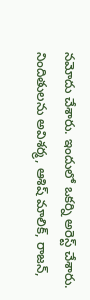నమోదు చేశారు. ఇందులో ఒకర్ని అరెస్ట్ చేశారు. నిందితులను అవిశర్మ, ఆశిష్ మాలిక్, రాజన్,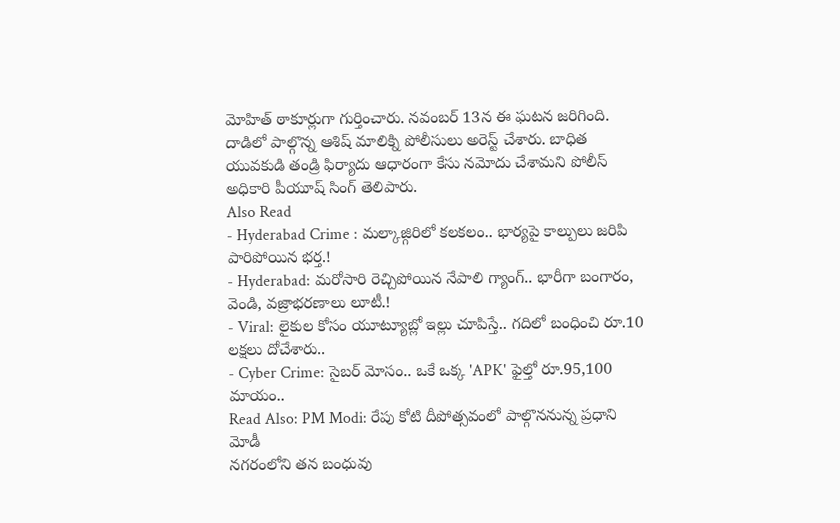మోహిత్ ఠాకూర్లుగా గుర్తించారు. నవంబర్ 13న ఈ ఘటన జరిగింది. దాడిలో పాల్గొన్న ఆశిష్ మాలిక్ని పోలీసులు అరెస్ట్ చేశారు. బాధిత యువకుడి తండ్రి ఫిర్యాదు ఆధారంగా కేసు నమోదు చేశామని పోలీస్ అధికారి పీయూష్ సింగ్ తెలిపారు.
Also Read
- Hyderabad Crime : మల్కాజ్గిరిలో కలకలం.. భార్యపై కాల్పులు జరిపి పారిపోయిన భర్త.!
- Hyderabad: మరోసారి రెచ్చిపోయిన నేపాలి గ్యాంగ్.. భారీగా బంగారం, వెండి, వజ్రాభరణాలు లూటీ.!
- Viral: లైకుల కోసం యూట్యూబ్లో ఇల్లు చూపిస్తే.. గదిలో బంధించి రూ.10 లక్షలు దోచేశారు..
- Cyber Crime: సైబర్ మోసం.. ఒకే ఒక్క 'APK' ఫైల్తో రూ.95,100 మాయం..
Read Also: PM Modi: రేపు కోటి దీపోత్సవంలో పాల్గొననున్న ప్రధాని మోడీ
నగరంలోని తన బంధువు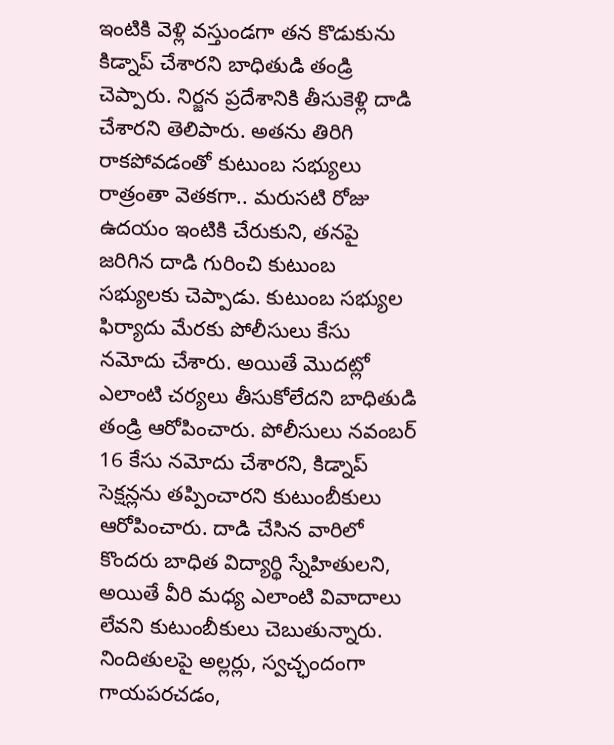ఇంటికి వెళ్లి వస్తుండగా తన కొడుకును కిడ్నాప్ చేశారని బాధితుడి తండ్రి చెప్పారు. నిర్జన ప్రదేశానికి తీసుకెళ్లి దాడి చేశారని తెలిపారు. అతను తిరిగి రాకపోవడంతో కుటుంబ సభ్యులు రాత్రంతా వెతకగా.. మరుసటి రోజు ఉదయం ఇంటికి చేరుకుని, తనపై జరిగిన దాడి గురించి కుటుంబ సభ్యులకు చెప్పాడు. కుటుంబ సభ్యుల ఫిర్యాదు మేరకు పోలీసులు కేసు నమోదు చేశారు. అయితే మొదట్లో ఎలాంటి చర్యలు తీసుకోలేదని బాధితుడి తండ్రి ఆరోపించారు. పోలీసులు నవంబర్ 16 కేసు నమోదు చేశారని, కిడ్నాప్ సెక్షన్లను తప్పించారని కుటుంబీకులు ఆరోపించారు. దాడి చేసిన వారిలో కొందరు బాధిత విద్యార్థి స్నేహితులని, అయితే వీరి మధ్య ఎలాంటి వివాదాలు లేవని కుటుంబీకులు చెబుతున్నారు. నిందితులపై అల్లర్లు, స్వచ్ఛందంగా గాయపరచడం,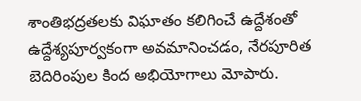శాంతిభద్రతలకు విఘాతం కలిగించే ఉద్దేశంతో ఉద్దేశ్యపూర్వకంగా అవమానించడం, నేరపూరిత బెదిరింపుల కింద అభియోగాలు మోపారు.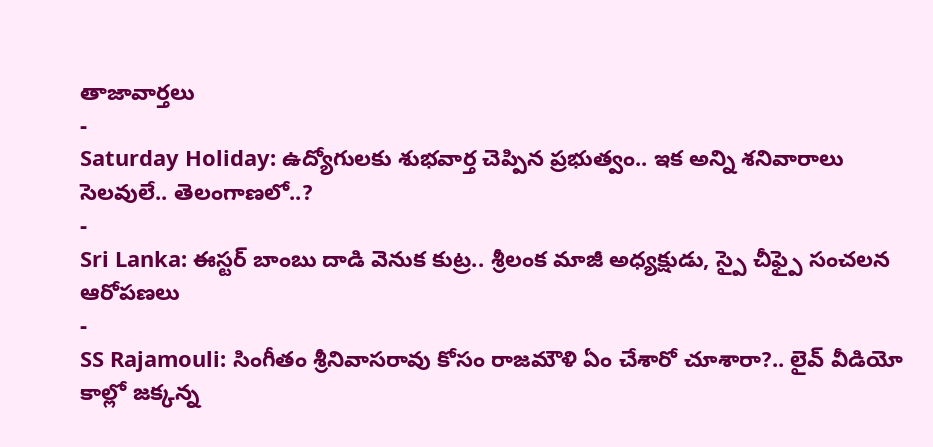తాజావార్తలు
-
Saturday Holiday: ఉద్యోగులకు శుభవార్త చెప్పిన ప్రభుత్వం.. ఇక అన్ని శనివారాలు సెలవులే.. తెలంగాణలో..?
-
Sri Lanka: ఈస్టర్ బాంబు దాడి వెనుక కుట్ర.. శ్రీలంక మాజీ అధ్యక్షుడు, స్పై చీఫ్పై సంచలన ఆరోపణలు
-
SS Rajamouli: సింగీతం శ్రీనివాసరావు కోసం రాజమౌళి ఏం చేశారో చూశారా?.. లైవ్ వీడియో కాల్లో జక్కన్న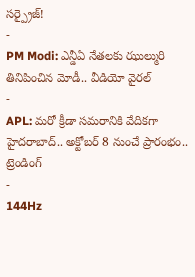సర్ప్రైజ్!
-
PM Modi: ఎన్డీఏ నేతలకు ఝుల్మురి తినిపించిన మోడీ.. వీడియో వైరల్
-
APL: మరో క్రీడా సమరానికి వేదికగా హైదరాబాద్.. అక్టోబర్ 8 నుంచే ప్రారంభం..
ట్రెండింగ్
-
144Hz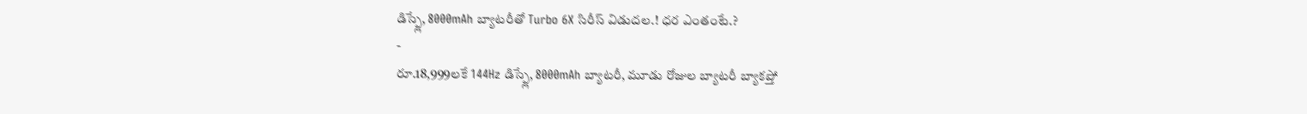డిస్ప్లే, 8000mAh బ్యాటరీతో Turbo 6X సిరీస్ విడుదల.! ధర ఎంతంటే.?
-
రూ.18,999లకే 144Hz డిస్ప్లే, 8000mAh బ్యాటరీ, మూడు రోజుల బ్యాటరీ బ్యాకప్తో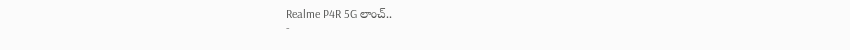Realme P4R 5G లాంచ్..
-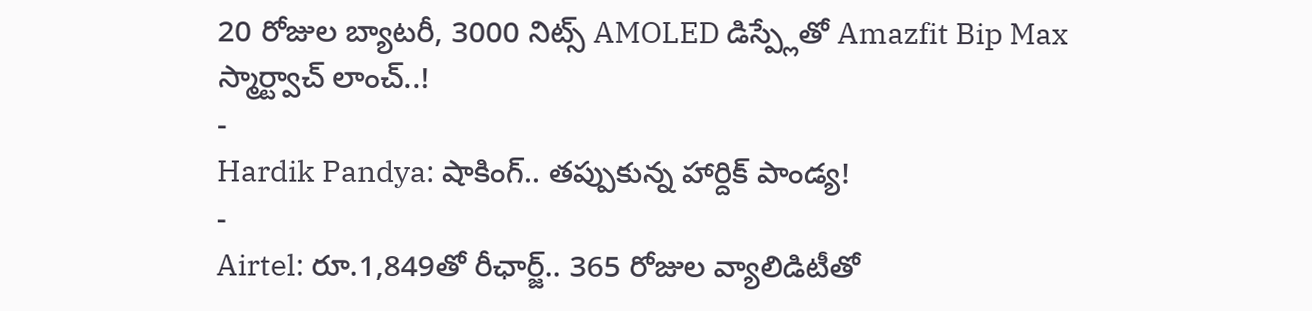20 రోజుల బ్యాటరీ, 3000 నిట్స్ AMOLED డిస్ప్లేతో Amazfit Bip Max స్మార్ట్వాచ్ లాంచ్..!
-
Hardik Pandya: షాకింగ్.. తప్పుకున్న హార్దిక్ పాండ్య!
-
Airtel: రూ.1,849తో రీఛార్జ్.. 365 రోజుల వ్యాలిడిటీతో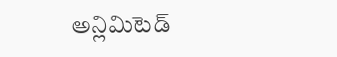అన్లిమిటెడ్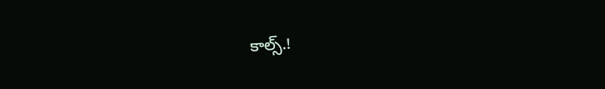కాల్స్.!